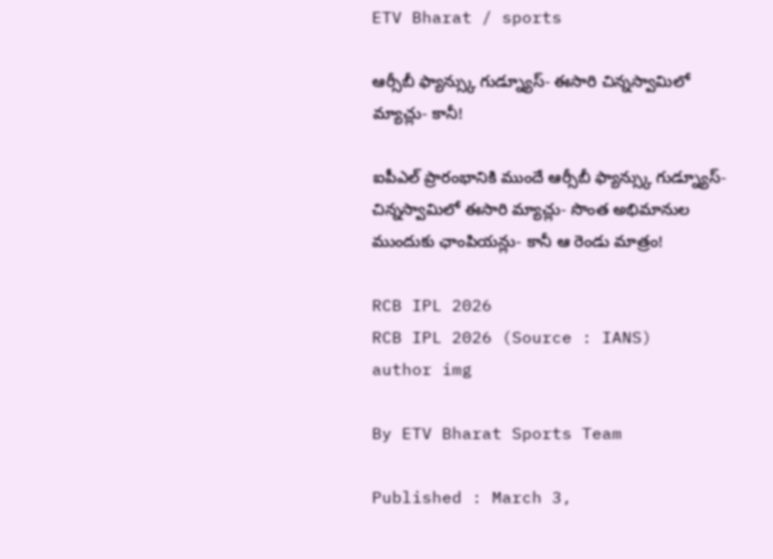ETV Bharat / sports

ఆర్సీబీ ఫ్యాన్స్కు గుడ్న్యూస్- ఈసారి చిన్నస్వామిలో మ్యాచ్లు- కానీ!

ఐపీఎల్ ప్రారంభానికి ముందే ఆర్సీబీ ఫ్యాన్స్కు గుడ్న్యూస్- చిన్నస్వామిలో ఈసారి మ్యాచ్లు- సొంత అభిమానుల ముందుకు ఛాంపియన్లు- కానీ ఆ రెండు మాత్రం!

RCB IPL 2026
RCB IPL 2026 (Source : IANS)
author img

By ETV Bharat Sports Team

Published : March 3,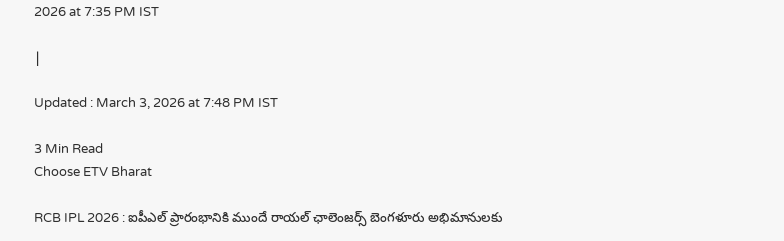2026 at 7:35 PM IST

|

Updated : March 3, 2026 at 7:48 PM IST

3 Min Read
Choose ETV Bharat

RCB IPL 2026 : ఐపీఎల్ ప్రారంభానికి ముందే రాయల్ ఛాలెంజర్స్ బెంగళూరు అభిమానులకు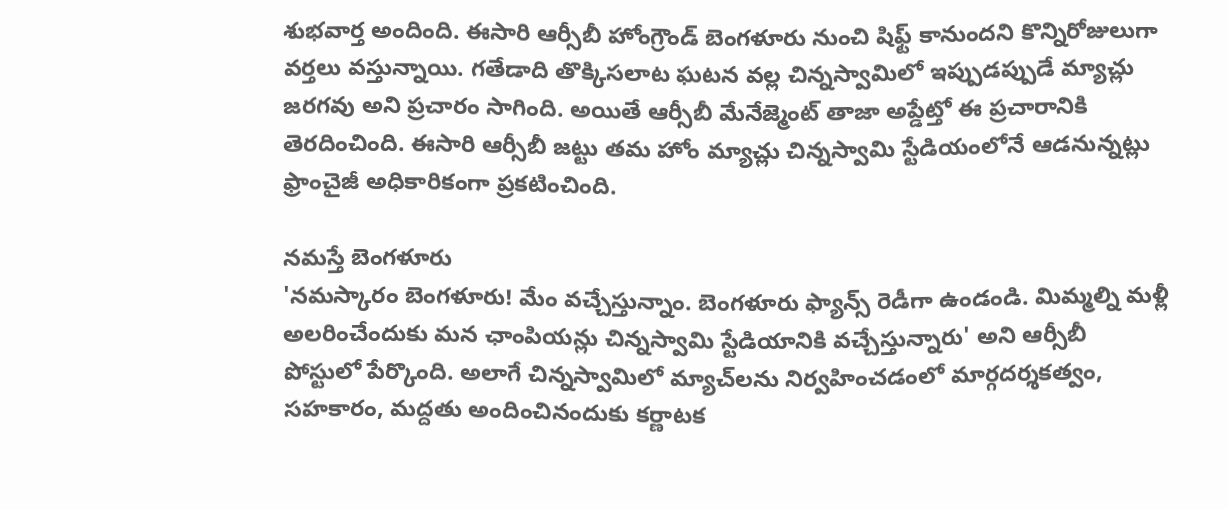శుభవార్త అందింది. ఈసారి ఆర్సీబీ హోంగ్రౌండ్ బెంగళూరు నుంచి షిఫ్ట్ కానుందని కొన్నిరోజులుగా వర్తలు వస్తున్నాయి. గతేడాది తొక్కిసలాట ఘటన వల్ల చిన్నస్వామిలో ఇప్పుడప్పుడే మ్యాచ్లు జరగవు అని ప్రచారం సాగింది. అయితే ఆర్సీబీ మేనేజ్మెంట్ తాజా అప్డేట్తో ఈ ప్రచారానికి తెరదించింది. ఈసారి ఆర్సీబీ జట్టు తమ హోం మ్యాచ్లు చిన్నస్వామి స్టేడియంలోనే ఆడనున్నట్లు ఫ్రాంచైజీ అధికారికంగా ప్రకటించింది.

నమస్తే బెంగళూరు
'నమస్కారం బెంగళూరు! మేం వచ్చేస్తున్నాం. బెంగళూరు ఫ్యాన్స్ రెడీగా ఉండండి. మిమ్మల్ని మళ్లీ అలరించేందుకు మన ఛాంపియన్లు చిన్నస్వామి స్టేడియానికి వచ్చేస్తున్నారు' అని ఆర్సీబీ పోస్టులో పేర్కొంది. అలాగే చిన్నస్వామిలో మ్యాచ్‌లను నిర్వహించడంలో మార్గదర్శకత్వం, సహకారం, మద్దతు అందించినందుకు కర్ణాటక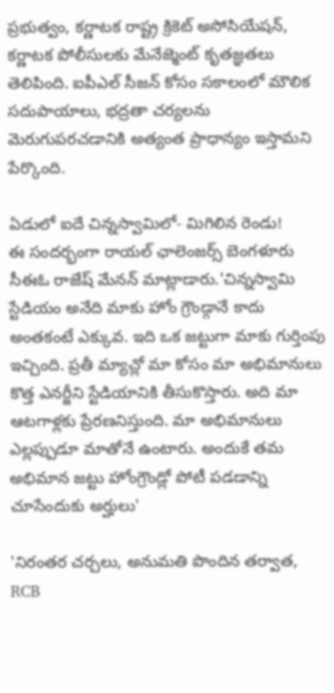ప్రభుత్వం, కర్ణాటక రాష్ట్ర క్రికెట్ అసోసియేషన్, కర్ణాటక పోలీసులకు మేనేజ్మెంట్ కృతజ్ఞతలు తెలిపింది. ఐపీఎల్ సీజన్ కోసం సకాలంలో మౌలిక సదుపాయాలు, భద్రతా చర్యలను మెరుగుపరచడానికి అత్యంత ప్రాధాన్యం ఇస్తామని పేర్కొంది.

ఏడులో ఐదే చిన్నస్వామిలో- మిగిలిన రెండు!
ఈ సందర్భంగా రాయల్ ఛాలెంజర్స్ బెంగళూరు సీఈఓ రాజేష్ మేనన్ మాట్లాడారు.'చిన్నస్వామి స్టేడియం అనేది మాకు హోం గ్రౌండ్గానే కాదు అంతకంటే ఎక్కువ. ఇది ఒక జట్టుగా మాకు గుర్తింపు ఇచ్చింది. ప్రతీ మ్యాచ్లో మా కోసం మా అభిమానులు కొత్త ఎనర్జీని స్టేడియానికి తీసుకొస్తారు. అది మా ఆటగాళ్లకు ప్రేరణనిస్తుంది. మా అభిమానులు ఎల్లప్పుడూ మాతోనే ఉంటారు. అందుకే తమ అభిమాన జట్టు హోంగ్రౌండ్లో పోటీ పడడాన్ని చూసేందుకు అర్హులు'

'నిరంతర చర్చలు, అనుమతి పొందిన తర్వాత, RCB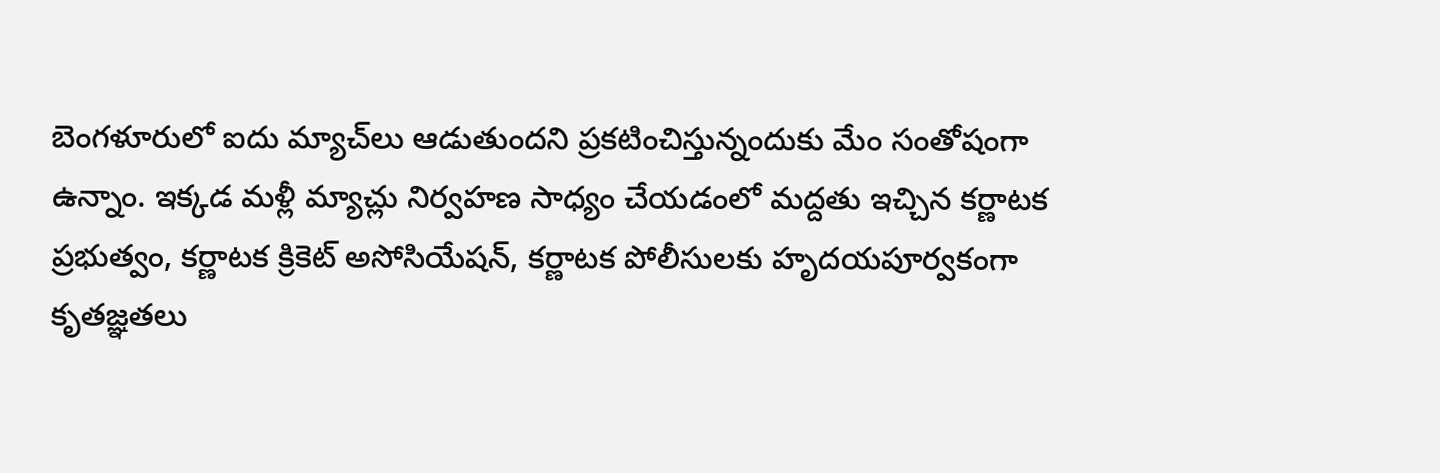బెంగళూరులో ఐదు మ్యాచ్‌లు ఆడుతుందని ప్రకటించిస్తున్నందుకు మేం సంతోషంగా ఉన్నాం. ఇక్కడ మళ్లీ మ్యాచ్లు నిర్వహణ సాధ్యం చేయడంలో మద్దతు ఇచ్చిన కర్ణాటక ప్రభుత్వం, కర్ణాటక క్రికెట్ అసోసియేషన్, కర్ణాటక పోలీసులకు హృదయపూర్వకంగా కృతజ్ఞతలు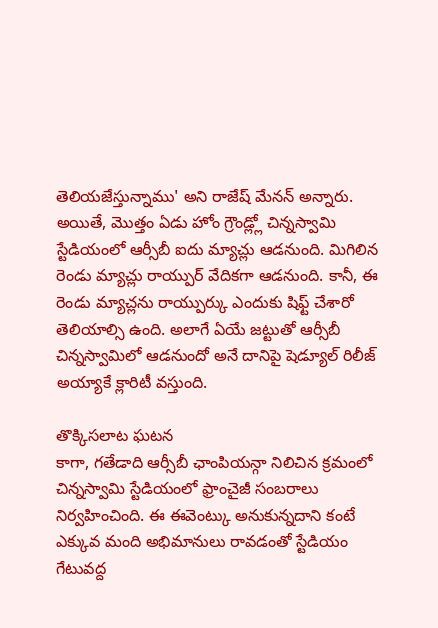తెలియజేస్తున్నాము' అని రాజేష్ మేనన్ అన్నారు. అయితే, మొత్తం ఏడు హోం గ్రౌండ్ల్లో చిన్నస్వామి స్టేడియంలో ఆర్సీబీ ఐదు మ్యాచ్లు ఆడనుంది. మిగిలిన రెండు మ్యాచ్లు రాయ్పుర్ వేదికగా ఆడనుంది. కానీ, ఈ రెండు మ్యాచ్లను రాయ్పుర్కు ఎందుకు షిఫ్ట్ చేశారో తెలియాల్సి ఉంది. అలాగే ఏయే జట్టుతో ఆర్సీబీ చిన్నస్వామిలో ఆడనుందో అనే దానిపై షెడ్యూల్ రిలీజ్ అయ్యాకే క్లారిటీ వస్తుంది.

తొక్కిసలాట ఘటన
కాగా, గతేడాది ఆర్సీబీ ఛాంపియన్గా నిలిచిన క్రమంలో చిన్నస్వామి స్టేడియంలో ఫ్రాంచైజీ సంబరాలు నిర్వహించింది. ఈ ఈవెంట్కు అనుకున్నదాని కంటే ఎక్కువ మంది అభిమానులు రావడంతో స్టేడియం గేటువద్ద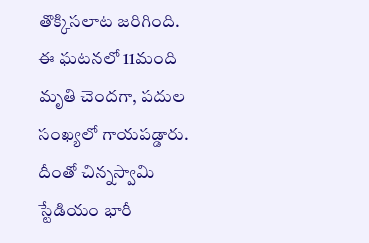తొక్కిసలాట జరిగింది. ఈ ఘటనలో 11మంది మృతి చెందగా, పదుల సంఖ్యలో గాయపడ్డారు. దీంతో చిన్నస్వామి స్టేడియం భారీ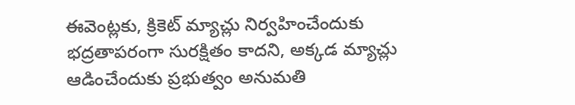ఈవెంట్లకు, క్రికెట్ మ్యాచ్లు నిర్వహించేందుకు భద్రతాపరంగా సురక్షితం కాదని, అక్కడ మ్యాచ్లు ఆడించేందుకు ప్రభుత్వం అనుమతి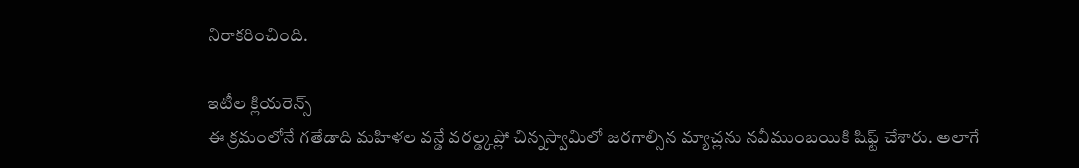నిరాకరించింది.

ఇటీల క్లియరెన్స్
ఈ క్రమంలోనే గతేడాది మహిళల వన్డే వరల్డ్కప్లో చిన్నస్వామిలో జరగాల్సిన మ్యాచ్లను నవీముంబయికి షిఫ్ట్ చేశారు. అలాగే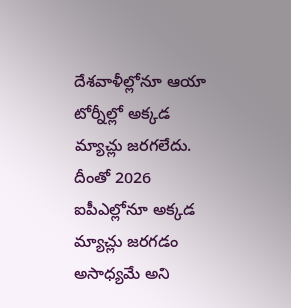దేశవాళీల్లోనూ ఆయా టోర్నీల్లో అక్కడ మ్యాచ్లు జరగలేదు. దీంతో 2026 ఐపీఎల్లోనూ అక్కడ మ్యాచ్లు జరగడం అసాధ్యమే అని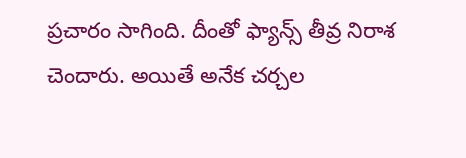ప్రచారం సాగింది. దీంతో ఫ్యాన్స్ తీవ్ర నిరాశ చెందారు. అయితే అనేక చర్చల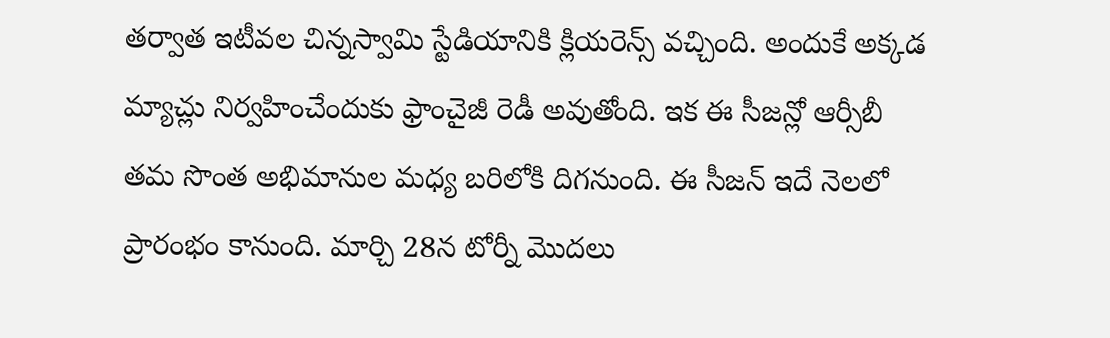తర్వాత ఇటీవల చిన్నస్వామి స్టేడియానికి క్లియరెన్స్ వచ్చింది. అందుకే అక్కడ మ్యాచ్లు నిర్వహించేందుకు ఫ్రాంచైజీ రెడీ అవుతోంది. ఇక ఈ సీజన్లో ఆర్సీబీ తమ సొంత అభిమానుల మధ్య బరిలోకి దిగనుంది. ఈ సీజన్ ఇదే నెలలో ప్రారంభం కానుంది. మార్చి 28న టోర్నీ మొదలు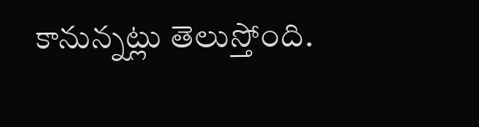కానున్నట్లు తెలుస్తోంది.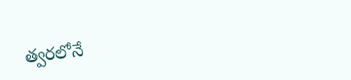త్వరలోనే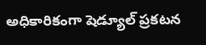అధికారికంగా షెడ్యూల్ ప్రకటన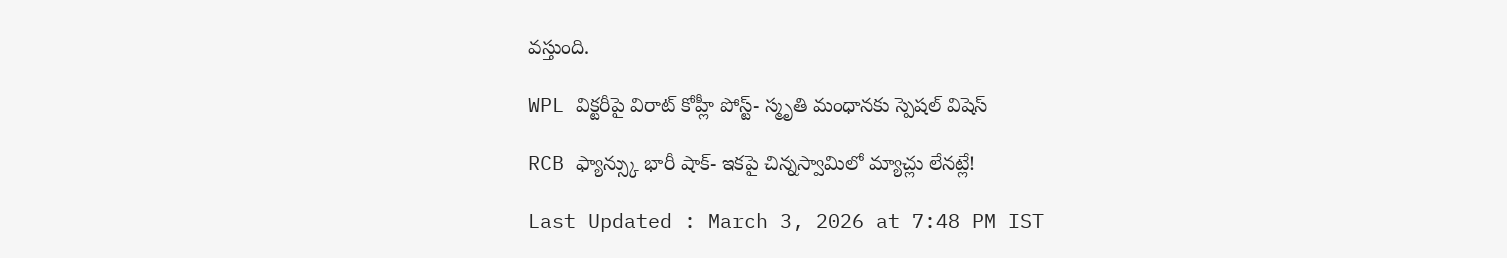వస్తుంది.

WPL విక్టరీపై విరాట్ కోహ్లీ పోస్ట్- స్మృతి మంధానకు స్పెషల్ విషెస్

RCB ఫ్యాన్స్కు భారీ షాక్- ఇకపై చిన్నస్వామిలో మ్యాచ్లు లేనట్లే!

Last Updated : March 3, 2026 at 7:48 PM IST